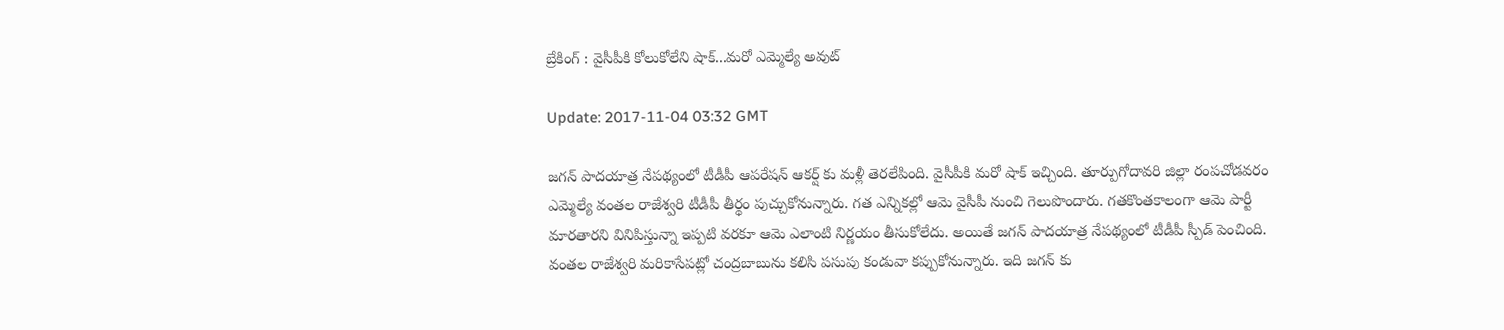బ్రేకింగ్ : వైసీపీకి కోలుకోలేని షాక్...మరో ఎమ్మెల్యే అవుట్

Update: 2017-11-04 03:32 GMT

జగన్ పాదయాత్ర నేపథ్యంలో టీడీపీ ఆపరేషన్ ఆకర్ష్ కు మళ్లీ తెరలేపింది. వైసీపీకి మరో షాక్ ఇచ్చింది. తూర్పుగోదావరి జిల్లా రంపచోడవరం ఎమ్మెల్యే వంతల రాజేశ్వరి టీడీపీ తీర్థం పుచ్చుకోనున్నారు. గత ఎన్నికల్లో ఆమె వైసీపీ నుంచి గెలుపొందారు. గతకొంతకాలంగా ఆమె పార్టీ మారతారని వినిపిస్తున్నా ఇప్పటి వరకూ ఆమె ఎలాంటి నిర్ణయం తీసుకోలేదు. అయితే జగన్ పాదయాత్ర నేపథ్యంలో టీడీపీ స్పీడ్ పెంచింది. వంతల రాజేశ్వరి మరికాసేపట్లో చంద్రబాబును కలిసి పసుపు కండువా కప్పుకోనున్నారు. ఇది జగన్ కు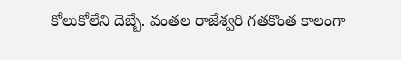కోలుకోలేని దెబ్బే. వంతల రాజేశ్వరి గతకొంత కాలంగా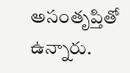అసంతృప్తితో ఉన్నారు.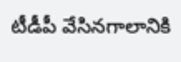టీడీపీ వేసినగాలానికి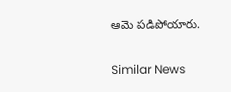ఆమె పడిపోయారు.

Similar News